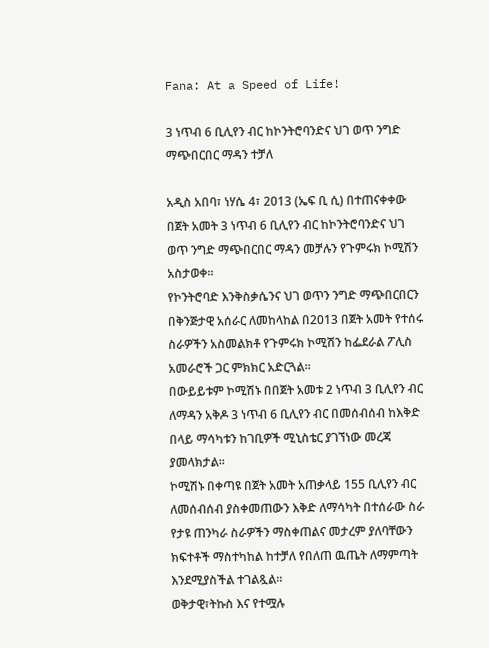Fana: At a Speed of Life!

3 ነጥብ 6 ቢሊየን ብር ከኮንትሮባንድና ህገ ወጥ ንግድ ማጭበርበር ማዳን ተቻለ

አዲስ አበባ፣ ነሃሴ 4፣ 2013 (ኤፍ ቢ ሲ) በተጠናቀቀው በጀት አመት 3 ነጥብ 6 ቢሊየን ብር ከኮንትሮባንድና ህገ ወጥ ንግድ ማጭበርበር ማዳን መቻሉን የጉምሩክ ኮሚሽን አስታወቀ፡፡
የኮንትሮባድ እንቅስቃሴንና ህገ ወጥን ንግድ ማጭበርበርን በቅንጅታዊ አሰራር ለመከላከል በ2013 በጀት አመት የተሰሩ ስራዎችን አስመልክቶ የጉምሩክ ኮሚሽን ከፌደራል ፖሊስ አመራሮች ጋር ምክክር አድርጓል፡፡
በውይይቱም ኮሚሽኑ በበጀት አመቱ 2 ነጥብ 3 ቢሊየን ብር ለማዳን አቅዶ 3 ነጥብ 6 ቢሊየን ብር በመሰብሰብ ከእቅድ በላይ ማሳካቱን ከገቢዎች ሚኒስቴር ያገኘነው መረጃ ያመላክታል፡፡
ኮሚሽኑ በቀጣዩ በጀት አመት አጠቃላይ 155 ቢሊየን ብር ለመሰብሰብ ያስቀመጠውን እቅድ ለማሳካት በተሰራው ስራ የታዩ ጠንካራ ስራዎችን ማስቀጠልና መታረም ያለባቸውን ክፍተቶች ማስተካከል ከተቻለ የበለጠ ዉጤት ለማምጣት እንደሚያስችል ተገልጿል፡፡
ወቅታዊ፣ትኩስ እና የተሟሉ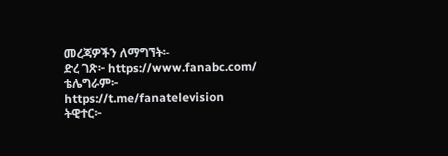መረጃዎችን ለማግኘት፡-
ድረ ገጽ፦ https://www.fanabc.com/
ቴሌግራም፦ https://t.me/fanatelevision
ትዊተር፦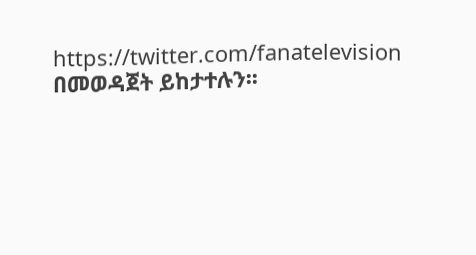https://twitter.com/fanatelevision በመወዳጀት ይከታተሉን፡፡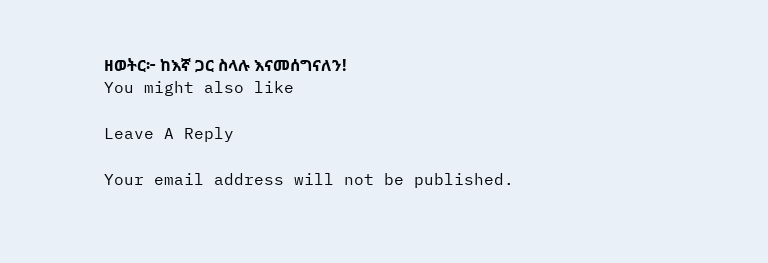ዘወትር፦ ከእኛ ጋር ስላሉ እናመሰግናለን!
You might also like

Leave A Reply

Your email address will not be published.